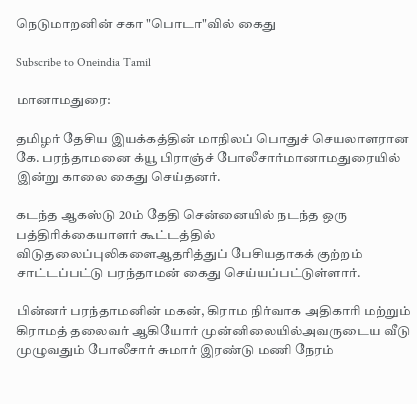நெடுமாறனின் சகா "பொடா"வில் கைது

Subscribe to Oneindia Tamil

மானாமதுரை:

தமிழர் தேசிய இயக்கத்தின் மாநிலப் பொதுச் செயலாளரான கே. பரந்தாமனை க்யூ பிராஞ்ச் போலீசார்மானாமதுரையில் இன்று காலை கைது செய்தனர்.

கடந்த ஆகஸ்டு 20ம் தேதி சென்னையில் நடந்த ஒரு பத்திரிக்கையாளர் கூட்டத்தில் விடுதலைப்புலிகளைஆதரித்துப் பேசியதாகக் குற்றம் சாட்டப்பட்டு பரந்தாமன் கைது செய்யப்பட்டுள்ளார்.

பின்னர் பரந்தாமனின் மகன், கிராம நிர்வாக அதிகாரி மற்றும் கிராமத் தலைவர் ஆகியோர் முன்னிலையில்அவருடைய வீடு முழுவதும் போலீசார் சுமார் இரண்டு மணி நேரம்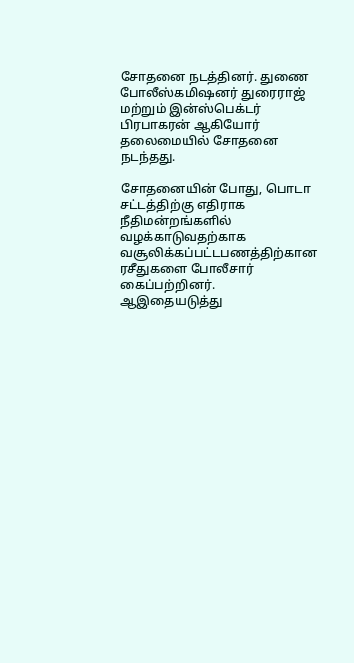சோதனை நடத்தினர். துணை போலீஸ்கமிஷனர் துரைராஜ் மற்றும் இன்ஸ்பெக்டர் பிரபாகரன் ஆகியோர் தலைமையில் சோதனை நடந்தது.

சோதனையின் போது, பொடா சட்டத்திற்கு எதிராக நீதிமன்றங்களில் வழக்காடுவதற்காக வசூலிக்கப்பட்டபணத்திற்கான ரசீதுகளை போலீசார் கைப்பற்றினர்.
ஆஇதையடுத்து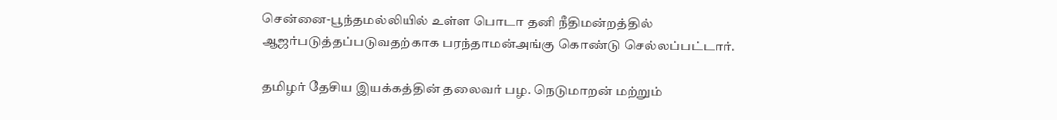சென்னை-பூந்தமல்லியில் உள்ள பொடா தனி நீதிமன்றத்தில் ஆஜர்படுத்தப்படுவதற்காக பரந்தாமன்அங்கு கொண்டு செல்லப்பட்டார்.

தமிழர் தேசிய இயக்கத்தின் தலைவர் பழ. நெடுமாறன் மற்றும்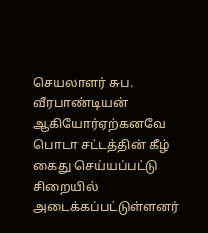செயலாளர் சுப. வீரபாண்டியன் ஆகியோர்ஏற்கனவே பொடா சட்டத்தின் கீழ் கைது செய்யப்பட்டு சிறையில் அடைக்கப்பட்டுள்ளனர்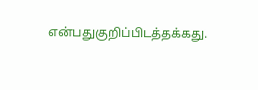என்பதுகுறிப்பிடத்தக்கது.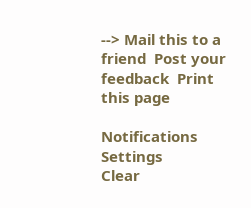--> Mail this to a friend  Post your feedback  Print this page

Notifications
Settings
Clear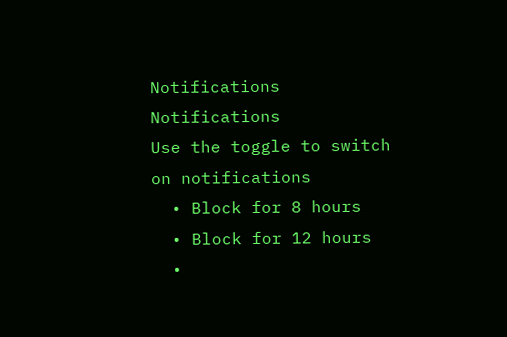Notifications
Notifications
Use the toggle to switch on notifications
  • Block for 8 hours
  • Block for 12 hours
  •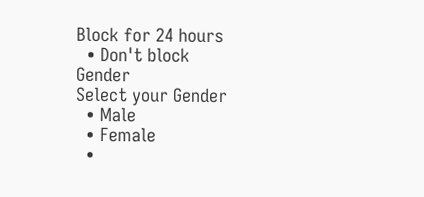Block for 24 hours
  • Don't block
Gender
Select your Gender
  • Male
  • Female
  •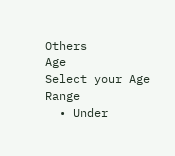Others
Age
Select your Age Range
  • Under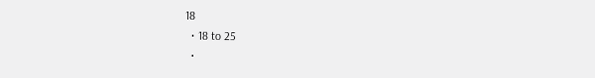18
  • 18 to 25
  •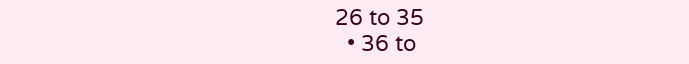26 to 35
  • 36 to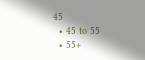45
  • 45 to 55
  • 55+